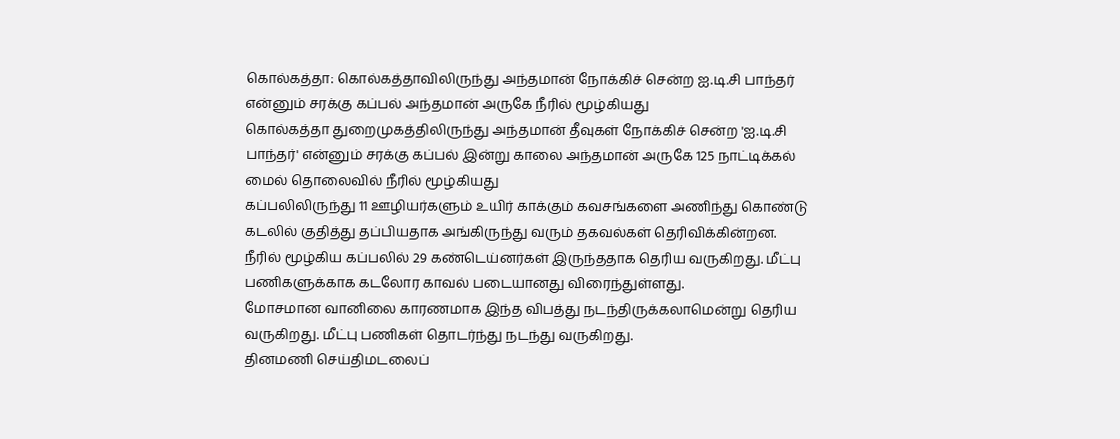கொல்கத்தா: கொல்கத்தாவிலிருந்து அந்தமான் நோக்கிச் சென்ற ஐ.டி.சி பாந்தர் என்னும் சரக்கு கப்பல் அந்தமான் அருகே நீரில் மூழ்கியது
கொல்கத்தா துறைமுகத்திலிருந்து அந்தமான் தீவுகள் நோக்கிச் சென்ற 'ஐ.டி.சி பாந்தர்' என்னும் சரக்கு கப்பல் இன்று காலை அந்தமான் அருகே 125 நாட்டிக்கல் மைல் தொலைவில் நீரில் மூழ்கியது
கப்பலிலிருந்து 11 ஊழியர்களும் உயிர் காக்கும் கவசங்களை அணிந்து கொண்டு கடலில் குதித்து தப்பியதாக அங்கிருந்து வரும் தகவல்கள் தெரிவிக்கின்றன.
நீரில் மூழ்கிய கப்பலில் 29 கண்டெய்னர்கள் இருந்ததாக தெரிய வருகிறது. மீட்பு பணிகளுக்காக கடலோர காவல் படையானது விரைந்துள்ளது.
மோசமான வானிலை காரணமாக இந்த விபத்து நடந்திருக்கலாமென்று தெரிய வருகிறது. மீட்பு பணிகள் தொடர்ந்து நடந்து வருகிறது.
தினமணி செய்திமடலைப்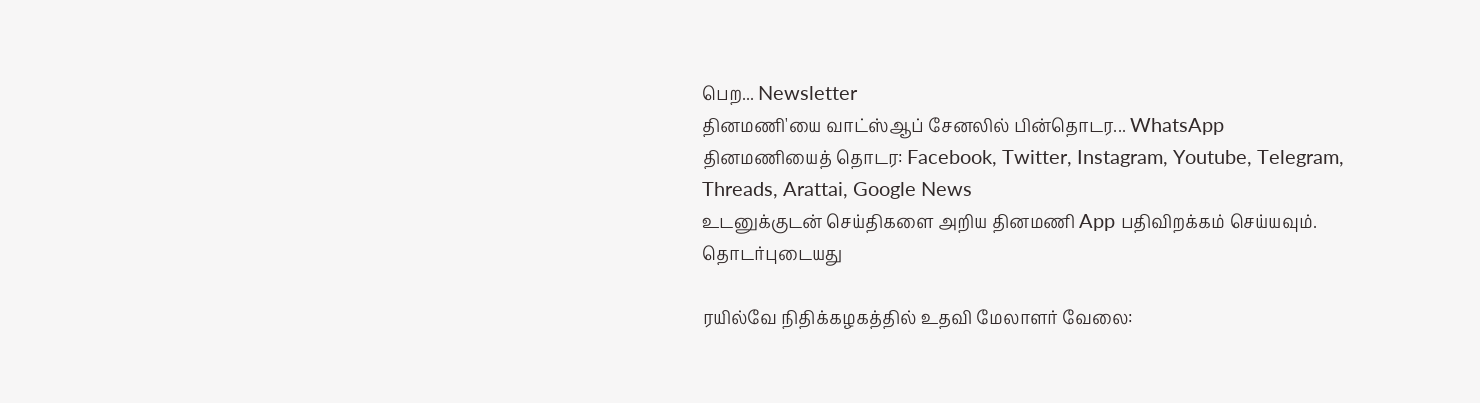பெற... Newsletter
தினமணி'யை வாட்ஸ்ஆப் சேனலில் பின்தொடர... WhatsApp
தினமணியைத் தொடர: Facebook, Twitter, Instagram, Youtube, Telegram, Threads, Arattai, Google News
உடனுக்குடன் செய்திகளை அறிய தினமணி App பதிவிறக்கம் செய்யவும்.
தொடர்புடையது

ரயில்வே நிதிக்கழகத்தில் உதவி மேலாளர் வேலை: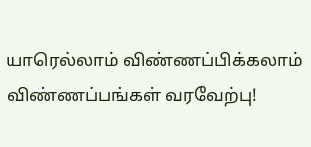யாரெல்லாம் விண்ணப்பிக்கலாம் விண்ணப்பங்கள் வரவேற்பு!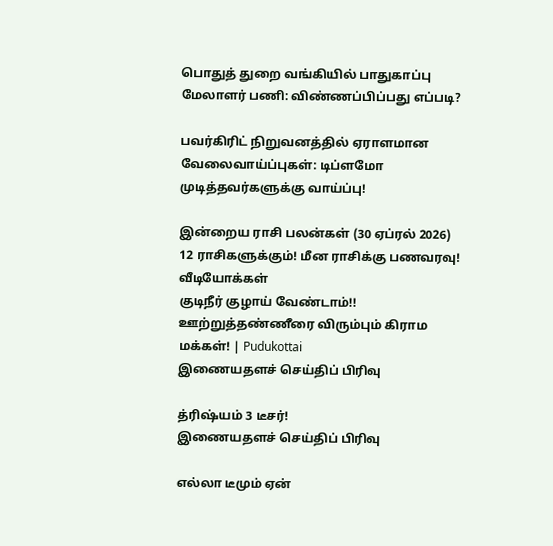பொதுத் துறை வங்கியில் பாதுகாப்பு மேலாளர் பணி: விண்ணப்பிப்பது எப்படி?

பவர்கிரிட் நிறுவனத்தில் ஏராளமான வேலைவாய்ப்புகள்: டிப்ளமோ முடித்தவர்களுக்கு வாய்ப்பு!

இன்றைய ராசி பலன்கள் (30 ஏப்ரல் 2026) 12 ராசிகளுக்கும்! மீன ராசிக்கு பணவரவு!
வீடியோக்கள்
குடிநீர் குழாய் வேண்டாம்!! ஊற்றுத்தண்ணீரை விரும்பும் கிராம மக்கள்! | Pudukottai
இணையதளச் செய்திப் பிரிவு

த்ரிஷ்யம் 3 டீசர்!
இணையதளச் செய்திப் பிரிவு

எல்லா டீமும் ஏன்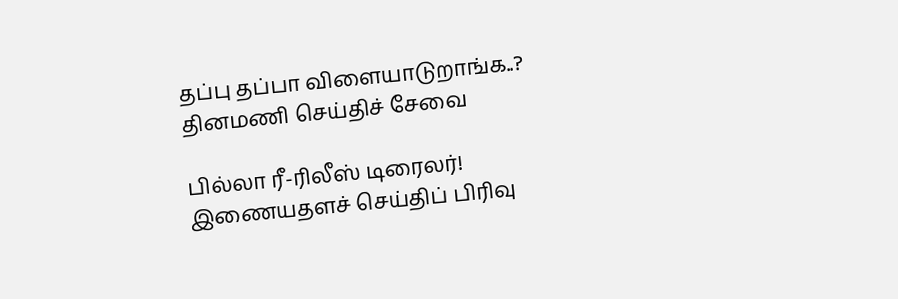தப்பு தப்பா விளையாடுறாங்க..?
தினமணி செய்திச் சேவை

பில்லா ரீ-ரிலீஸ் டிரைலர்!
இணையதளச் செய்திப் பிரிவு